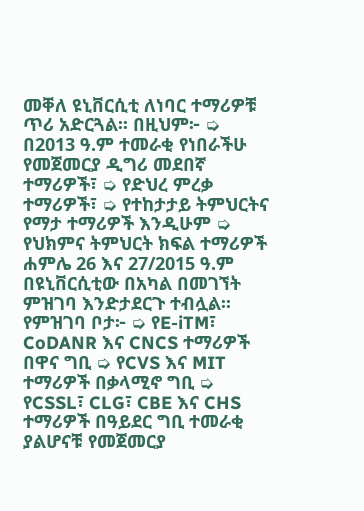መቐለ ዩኒቨርሲቲ ለነባር ተማሪዎቹ ጥሪ አድርጓል፡፡ በዚህም፦ ➭ በ2013 ዓ.ም ተመራቂ የነበራችሁ የመጀመርያ ዲግሪ መደበኛ ተማሪዎች፣ ➭ የድህረ ምረቃ ተማሪዎች፣ ➭ የተከታታይ ትምህርትና የማታ ተማሪዎች እንዲሁም ➭ የህክምና ትምህርት ክፍል ተማሪዎች ሐምሌ 26 እና 27/2015 ዓ.ም በዩኒቨርሲቲው በአካል በመገኘት ምዝገባ እንድታደርጉ ተብሏል፡፡ የምዝገባ ቦታ፦ ➭ የE-iTM፣ CoDANR እና CNCS ተማሪዎች በዋና ግቢ ➭ የCVS እና MIT ተማሪዎች በቃላሚኖ ግቢ ➭ የCSSL፣ CLG፣ CBE እና CHS ተማሪዎች በዓይደር ግቢ ተመራቂ ያልሆናቹ የመጀመርያ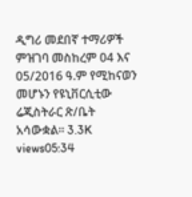ዲግሪ መደበኛ ተማሪዎች ምዝገባ መስከረም 04 እና 05/2016 ዓ.ም የሚከናወን መሆኑን የዩኒቨርሲቲው ሬጂስትራር ጽ/ቤት አሳውቋል። 3.3K views05:34